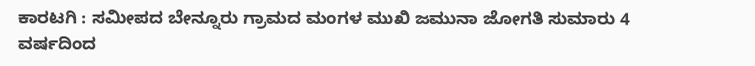ಕಾರಟಗಿ : ಸಮೀಪದ ಬೇನ್ನೂರು ಗ್ರಾಮದ ಮಂಗಳ ಮುಖಿ ಜಮುನಾ ಜೋಗತಿ ಸುಮಾರು 4 ವರ್ಷದಿಂದ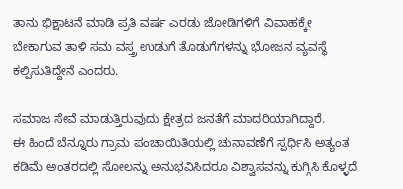ತಾನು ಭಿಕ್ಷಾಟನೆ ಮಾಡಿ ಪ್ರತಿ ವರ್ಷ ಎರಡು ಜೋಡಿಗಳಿಗೆ ವಿವಾಹಕ್ಕೇ ಬೇಕಾಗುವ ತಾಳಿ ಸಮ ವಸ್ತ್ರ ಉಡುಗೆ ತೊಡುಗೆಗಳನ್ನು ಭೋಜನ ವ್ಯವಸ್ಥೆ ಕಲ್ಪಿಸುತಿದ್ದೇನೆ ಎಂದರು.

ಸಮಾಜ ಸೇವೆ ಮಾಡುತ್ತಿರುವುದು ಕ್ಷೇತ್ರದ ಜನತೆಗೆ ಮಾದರಿಯಾಗಿದ್ದಾರೆ.
ಈ ಹಿಂದೆ ಬೆನ್ನೂರು ಗ್ರಾಮ ಪಂಚಾಯಿತಿಯಲ್ಲಿ ಚುನಾವಣೆಗೆ ಸ್ಪರ್ಧಿಸಿ ಅತ್ಯಂತ ಕಡಿಮೆ ಅಂತರದಲ್ಲಿ ಸೋಲನ್ನು ಅನುಭವಿಸಿದರೂ ವಿಶ್ವಾಸವನ್ನು ಕುಗ್ಗಿಸಿ ಕೊಳ್ಳದೆ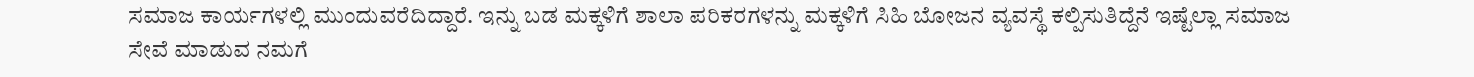ಸಮಾಜ ಕಾರ್ಯಗಳಲ್ಲಿ ಮುಂದುವರೆದಿದ್ದಾರೆ. ಇನ್ನು ಬಡ ಮಕ್ಕಳಿಗೆ ಶಾಲಾ ಪರಿಕರಗಳನ್ನು ಮಕ್ಕಳಿಗೆ ಸಿಹಿ ಬೋಜನ ವ್ಯವಸ್ಥೆ ಕಲ್ಪಿಸುತಿದ್ದೆನೆ ಇಷ್ಟೆಲ್ಲಾ ಸಮಾಜ ಸೇವೆ ಮಾಡುವ ನಮಗೆ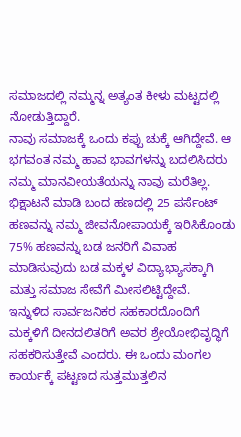ಸಮಾಜದಲ್ಲಿ ನಮ್ಮನ್ನ ಅತ್ಯಂತ ಕೀಳು ಮಟ್ಟದಲ್ಲಿ ನೋಡುತ್ತಿದ್ದಾರೆ.
ನಾವು ಸಮಾಜಕ್ಕೆ ಒಂದು ಕಪ್ಪು ಚುಕ್ಕೆ ಆಗಿದ್ದೇವೆ. ಆ ಭಗವಂತ ನಮ್ಮ ಹಾವ ಭಾವಗಳನ್ನು ಬದಲಿಸಿದರು ನಮ್ಮ ಮಾನವೀಯತೆಯನ್ನು ನಾವು ಮರೆತಿಲ್ಲ. ಭಿಕ್ಷಾಟನೆ ಮಾಡಿ ಬಂದ ಹಣದಲ್ಲಿ 25 ಪರ್ಸೆಂಟ್ ಹಣವನ್ನು ನಮ್ಮ ಜೀವನೋಪಾಯಕ್ಕೆ ಇರಿಸಿಕೊಂಡು 75% ಹಣವನ್ನು ಬಡ ಜನರಿಗೆ ವಿವಾಹ ಮಾಡಿಸುವುದು ಬಡ ಮಕ್ಕಳ ವಿದ್ಯಾಭ್ಯಾಸಕ್ಕಾಗಿ ಮತ್ತು ಸಮಾಜ ಸೇವೆಗೆ ಮೀಸಲಿಟ್ಟಿದ್ದೇವೆ.
ಇನ್ನುಳಿದ ಸಾರ್ವಜನಿಕರ ಸಹಕಾರದೊಂದಿಗೆ ಮಕ್ಕಳಿಗೆ ದೀನದಲಿತರಿಗೆ ಅವರ ಶ್ರೇಯೋಭಿವೃದ್ಧಿಗೆ ಸಹಕರಿಸುತ್ತೇವೆ ಎಂದರು. ಈ ಒಂದು ಮಂಗಲ ಕಾರ್ಯಕ್ಕೆ ಪಟ್ಟಣದ ಸುತ್ತಮುತ್ತಲಿನ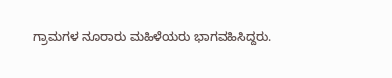ಗ್ರಾಮಗಳ ನೂರಾರು ಮಹಿಳೆಯರು ಭಾಗವಹಿಸಿದ್ದರು.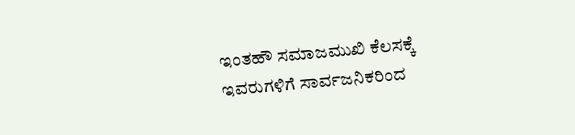ಇಂತಹೌ ಸಮಾಜಮುಖಿ ಕೆಲಸಕ್ಕೆ ಇವರುಗಳಿಗೆ ಸಾರ್ವಜನಿಕರಿಂದ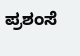ಪ್ರಶಂಸೆ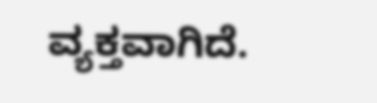ವ್ಯಕ್ತವಾಗಿದೆ.